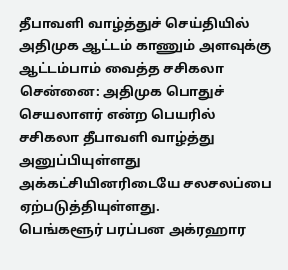தீபாவளி வாழ்த்துச் செய்தியில் அதிமுக ஆட்டம் காணும் அளவுக்கு ஆட்டம்பாம் வைத்த சசிகலா
சென்னை: அதிமுக பொதுச் செயலாளர் என்ற பெயரில் சசிகலா தீபாவளி வாழ்த்து அனுப்பியுள்ளது அக்கட்சியினரிடையே சலசலப்பை ஏற்படுத்தியுள்ளது.
பெங்களூர் பரப்பன அக்ரஹார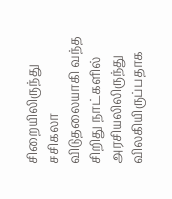சிறையிலிருந்து சசிகலா விடுதலையாகி வந்த சிறிது நாட்களில் அரசியலிலிருந்து விலகியிருப்பதாக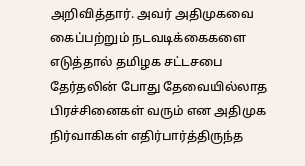அறிவித்தார். அவர் அதிமுகவை கைப்பற்றும் நடவடிக்கைகளை எடுத்தால் தமிழக சட்டசபை தேர்தலின் போது தேவையில்லாத பிரச்சினைகள் வரும் என அதிமுக நிர்வாகிகள் எதிர்பார்த்திருந்த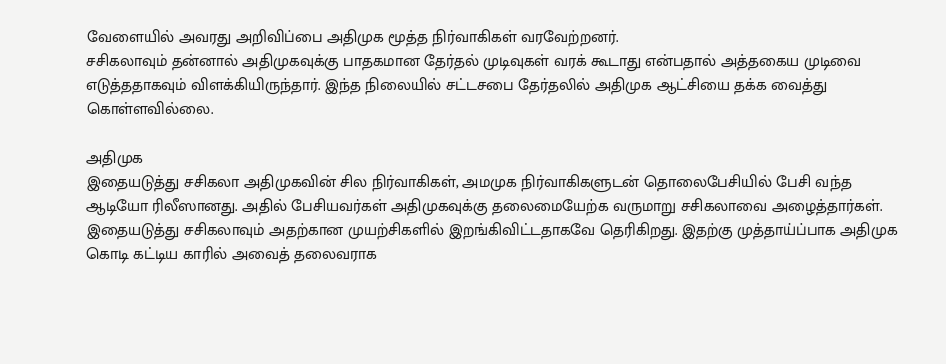வேளையில் அவரது அறிவிப்பை அதிமுக மூத்த நிர்வாகிகள் வரவேற்றனர்.
சசிகலாவும் தன்னால் அதிமுகவுக்கு பாதகமான தேர்தல் முடிவுகள் வரக் கூடாது என்பதால் அத்தகைய முடிவை எடுத்ததாகவும் விளக்கியிருந்தார். இந்த நிலையில் சட்டசபை தேர்தலில் அதிமுக ஆட்சியை தக்க வைத்து கொள்ளவில்லை.

அதிமுக
இதையடுத்து சசிகலா அதிமுகவின் சில நிர்வாகிகள், அமமுக நிர்வாகிகளுடன் தொலைபேசியில் பேசி வந்த ஆடியோ ரிலீஸானது. அதில் பேசியவர்கள் அதிமுகவுக்கு தலைமையேற்க வருமாறு சசிகலாவை அழைத்தார்கள். இதையடுத்து சசிகலாவும் அதற்கான முயற்சிகளில் இறங்கிவிட்டதாகவே தெரிகிறது. இதற்கு முத்தாய்ப்பாக அதிமுக கொடி கட்டிய காரில் அவைத் தலைவராக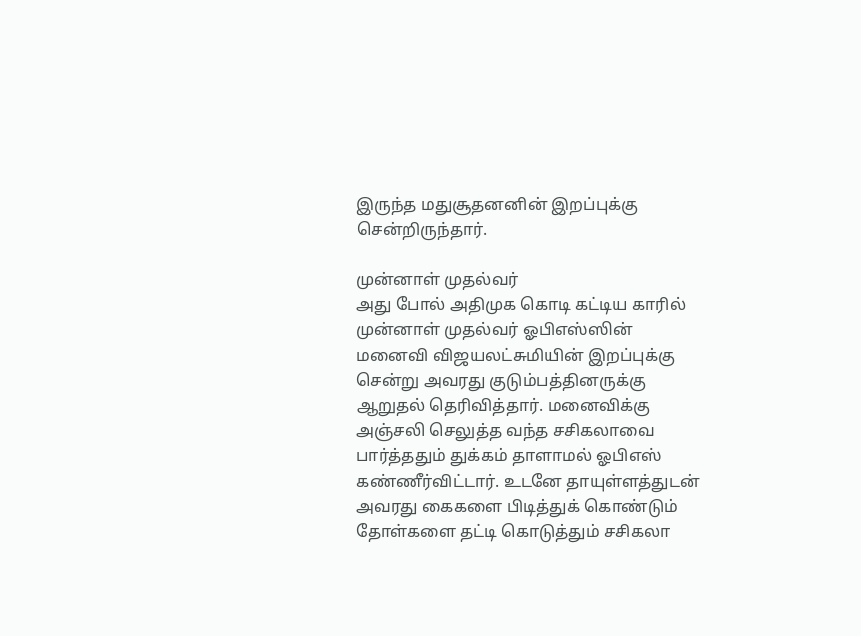இருந்த மதுசூதனனின் இறப்புக்கு சென்றிருந்தார்.

முன்னாள் முதல்வர்
அது போல் அதிமுக கொடி கட்டிய காரில் முன்னாள் முதல்வர் ஓபிஎஸ்ஸின் மனைவி விஜயலட்சுமியின் இறப்புக்கு சென்று அவரது குடும்பத்தினருக்கு ஆறுதல் தெரிவித்தார். மனைவிக்கு அஞ்சலி செலுத்த வந்த சசிகலாவை பார்த்ததும் துக்கம் தாளாமல் ஓபிஎஸ் கண்ணீர்விட்டார். உடனே தாயுள்ளத்துடன் அவரது கைகளை பிடித்துக் கொண்டும் தோள்களை தட்டி கொடுத்தும் சசிகலா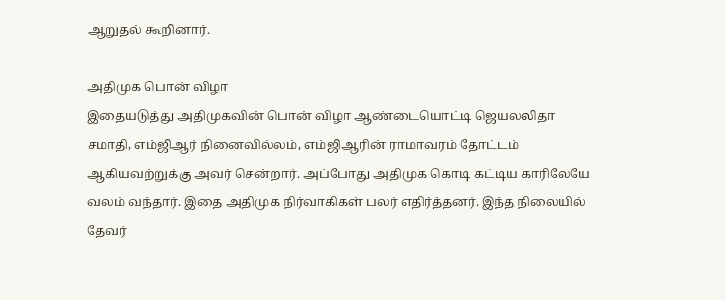ஆறுதல் கூறினார்.

அதிமுக பொன் விழா
இதையடுத்து அதிமுகவின் பொன் விழா ஆண்டையொட்டி ஜெயலலிதா சமாதி, எம்ஜிஆர் நினைவில்லம், எம்ஜிஆரின் ராமாவரம் தோட்டம் ஆகியவற்றுக்கு அவர் சென்றார். அப்போது அதிமுக கொடி கட்டிய காரிலேயே வலம் வந்தார். இதை அதிமுக நிர்வாகிகள் பலர் எதிர்த்தனர். இந்த நிலையில் தேவர்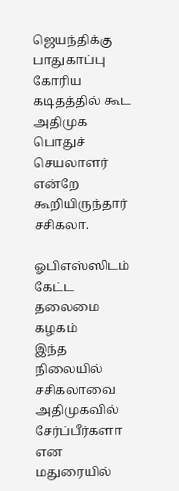ஜெயந்திக்கு பாதுகாப்பு கோரிய கடிதத்தில் கூட அதிமுக பொதுச் செயலாளர் என்றே கூறியிருந்தார் சசிகலா.

ஓபிஎஸ்ஸிடம் கேட்ட தலைமை கழகம்
இந்த நிலையில் சசிகலாவை அதிமுகவில் சேர்ப்பீர்களா என மதுரையில்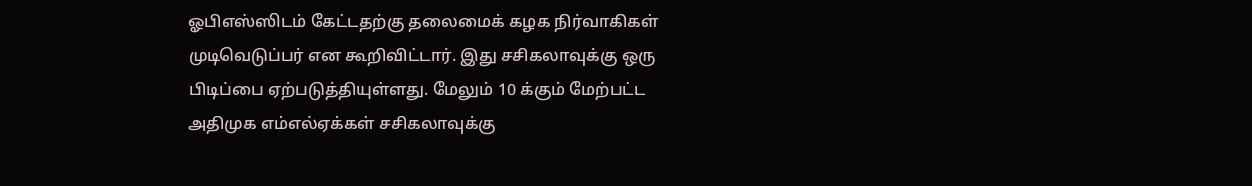ஓபிஎஸ்ஸிடம் கேட்டதற்கு தலைமைக் கழக நிர்வாகிகள் முடிவெடுப்பர் என கூறிவிட்டார். இது சசிகலாவுக்கு ஒரு பிடிப்பை ஏற்படுத்தியுள்ளது. மேலும் 10 க்கும் மேற்பட்ட அதிமுக எம்எல்ஏக்கள் சசிகலாவுக்கு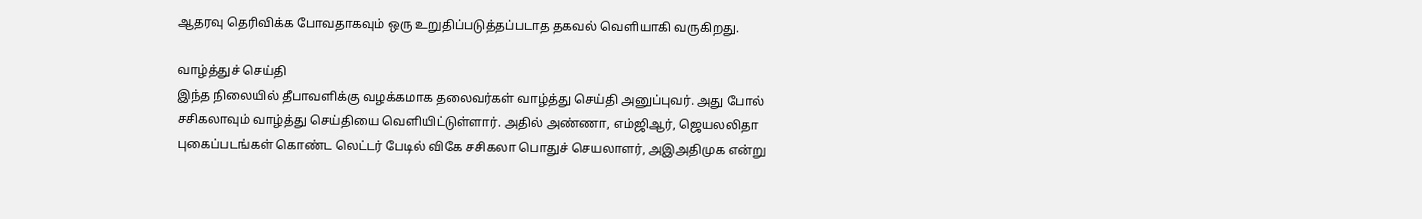ஆதரவு தெரிவிக்க போவதாகவும் ஒரு உறுதிப்படுத்தப்படாத தகவல் வெளியாகி வருகிறது.

வாழ்த்துச் செய்தி
இந்த நிலையில் தீபாவளிக்கு வழக்கமாக தலைவர்கள் வாழ்த்து செய்தி அனுப்புவர். அது போல் சசிகலாவும் வாழ்த்து செய்தியை வெளியிட்டுள்ளார். அதில் அண்ணா, எம்ஜிஆர், ஜெயலலிதா புகைப்படங்கள் கொண்ட லெட்டர் பேடில் விகே சசிகலா பொதுச் செயலாளர், அஇஅதிமுக என்று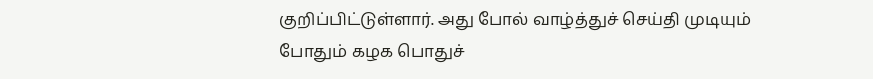குறிப்பிட்டுள்ளார். அது போல் வாழ்த்துச் செய்தி முடியும் போதும் கழக பொதுச்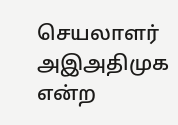செயலாளர் அஇஅதிமுக என்ற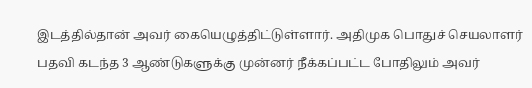இடத்தில்தான் அவர் கையெழுத்திட்டுள்ளார். அதிமுக பொதுச் செயலாளர் பதவி கடந்த 3 ஆண்டுகளுக்கு முன்னர் நீக்கப்பட்ட போதிலும் அவர்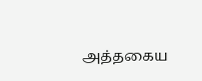அத்தகைய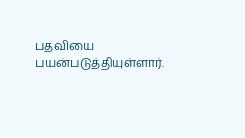பதவியை பயன்படுத்தியுள்ளார்.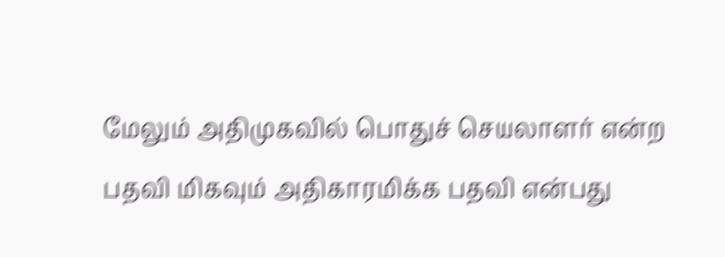மேலும் அதிமுகவில் பொதுச் செயலாளர் என்ற பதவி மிகவும் அதிகாரமிக்க பதவி என்பது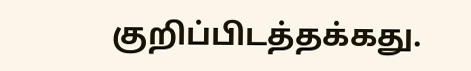குறிப்பிடத்தக்கது.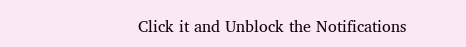Click it and Unblock the Notifications